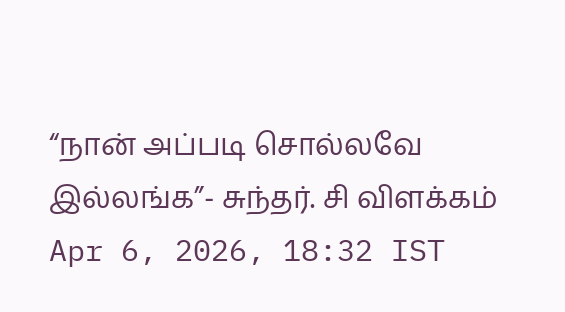“நான் அப்படி சொல்லவே இல்லங்க”- சுந்தர். சி விளக்கம்
Apr 6, 2026, 18:32 IST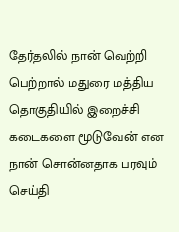தேர்தலில் நான் வெற்றி பெற்றால் மதுரை மத்திய தொகுதியில் இறைச்சி கடைகளை மூடுவேன் என நான் சொன்னதாக பரவும் செய்தி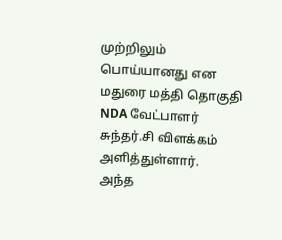முற்றிலும் பொய்யானது என மதுரை மத்தி தொகுதி NDA வேட்பாளர் சுந்தர்.சி விளக்கம் அளித்துள்ளார்.
அந்த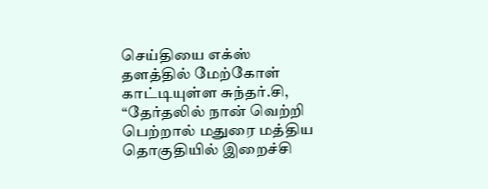செய்தியை எக்ஸ் தளத்தில் மேற்கோள் காட்டியுள்ள சுந்தர்.சி, “தேர்தலில் நான் வெற்றி பெற்றால் மதுரை மத்திய தொகுதியில் இறைச்சி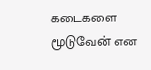கடைகளை மூடுவேன் என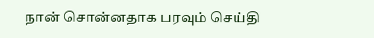நான் சொன்னதாக பரவும் செய்தி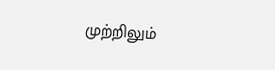முற்றிலும்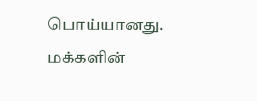பொய்யானது. மக்களின்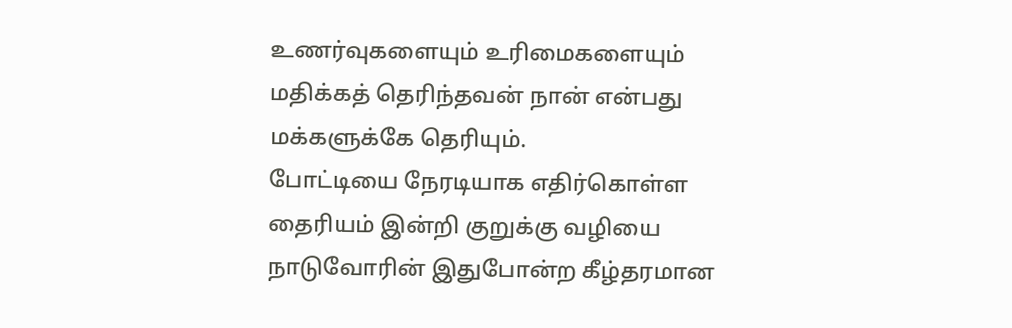உணர்வுகளையும் உரிமைகளையும் மதிக்கத் தெரிந்தவன் நான் என்பது மக்களுக்கே தெரியும்.
போட்டியை நேரடியாக எதிர்கொள்ள தைரியம் இன்றி குறுக்கு வழியை நாடுவோரின் இதுபோன்ற கீழ்தரமான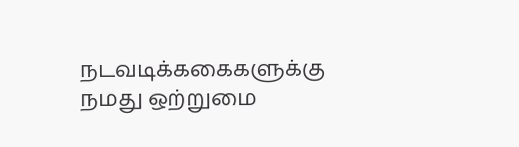நடவடிக்ககைகளுக்கு நமது ஒற்றுமை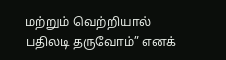மற்றும் வெற்றியால் பதிலடி தருவோம்” எனக்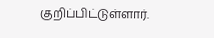குறிப்பிட்டுள்ளார்.